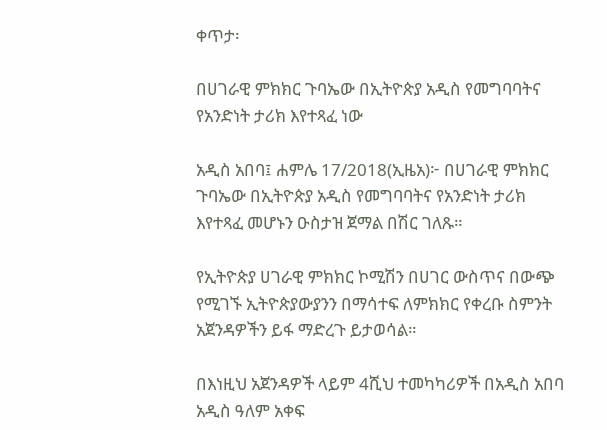ቀጥታ፡

በሀገራዊ ምክክር ጉባኤው በኢትዮጵያ አዲስ የመግባባትና የአንድነት ታሪክ እየተጻፈ ነው

አዲስ አበባ፤ ሐምሌ 17/2018(ኢዜአ)፦ በሀገራዊ ምክክር ጉባኤው በኢትዮጵያ አዲስ የመግባባትና የአንድነት ታሪክ እየተጻፈ መሆኑን ዑስታዝ ጀማል በሽር ገለጹ።

የኢትዮጵያ ሀገራዊ ምክክር ኮሚሽን በሀገር ውስጥና በውጭ የሚገኙ ኢትዮጵያውያንን በማሳተፍ ለምክክር የቀረቡ ስምንት አጀንዳዎችን ይፋ ማድረጉ ይታወሳል።

በእነዚህ አጀንዳዎች ላይም 4ሺህ ተመካካሪዎች በአዲስ አበባ አዲስ ዓለም አቀፍ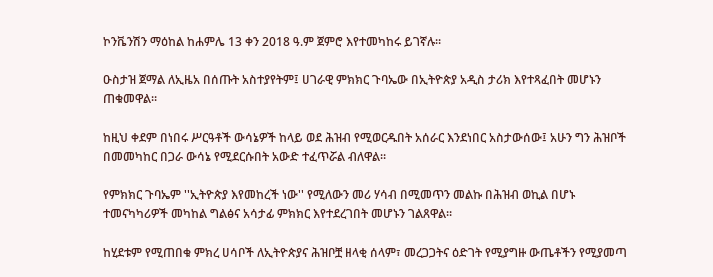ኮንቬንሽን ማዕከል ከሐምሌ 13 ቀን 2018 ዓ.ም ጀምሮ እየተመካከሩ ይገኛሉ።

ዑስታዝ ጀማል ለኢዜአ በሰጡት አስተያየትም፤ ሀገራዊ ምክክር ጉባኤው በኢትዮጵያ አዲስ ታሪክ እየተጻፈበት መሆኑን ጠቁመዋል።

ከዚህ ቀደም በነበሩ ሥርዓቶች ውሳኔዎች ከላይ ወደ ሕዝብ የሚወርዱበት አሰራር እንደነበር አስታውሰው፤ አሁን ግን ሕዝቦች በመመካከር በጋራ ውሳኔ የሚደርሱበት አውድ ተፈጥሯል ብለዋል።

የምክክር ጉባኤም ''ኢትዮጵያ እየመከረች ነው'' የሚለውን መሪ ሃሳብ በሚመጥን መልኩ በሕዝብ ወኪል በሆኑ ተመናካካሪዎች መካከል ግልፅና አሳታፊ ምክክር እየተደረገበት መሆኑን ገልጸዋል።

ከሂደቱም የሚጠበቁ ምክረ ሀሳቦች ለኢትዮጵያና ሕዝቦቿ ዘላቂ ሰላም፣ መረጋጋትና ዕድገት የሚያግዙ ውጤቶችን የሚያመጣ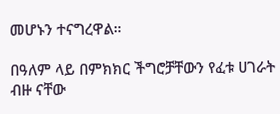መሆኑን ተናግረዋል።

በዓለም ላይ በምክክር ችግሮቻቸውን የፈቱ ሀገራት ብዙ ናቸው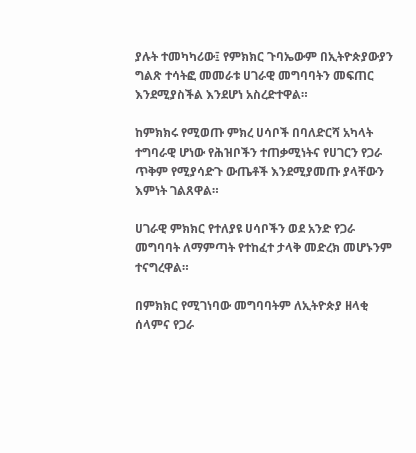ያሉት ተመካካሪው፤ የምክክር ጉባኤውም በኢትዮጵያውያን ግልጽ ተሳትፎ መመራቱ ሀገራዊ መግባባትን መፍጠር እንደሚያስችል እንደሆነ አስረድተዋል።

ከምክክሩ የሚወጡ ምክረ ሀሳቦች በባለድርሻ አካላት ተግባራዊ ሆነው የሕዝቦችን ተጠቃሚነትና የሀገርን የጋራ ጥቅም የሚያሳድጉ ውጤቶች እንደሚያመጡ ያላቸውን እምነት ገልጸዋል።

ሀገራዊ ምክክር የተለያዩ ሀሳቦችን ወደ አንድ የጋራ መግባባት ለማምጣት የተከፈተ ታላቅ መድረክ መሆኑንም ተናግረዋል።

በምክክር የሚገነባው መግባባትም ለኢትዮጵያ ዘላቂ ሰላምና የጋራ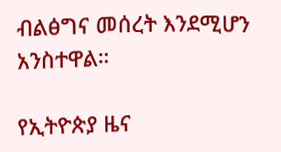ብልፅግና መሰረት እንደሚሆን አንስተዋል።

የኢትዮጵያ ዜና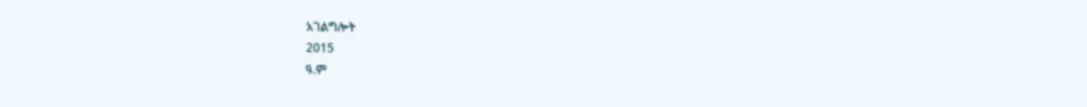አገልግሎት
2015
ዓ.ም